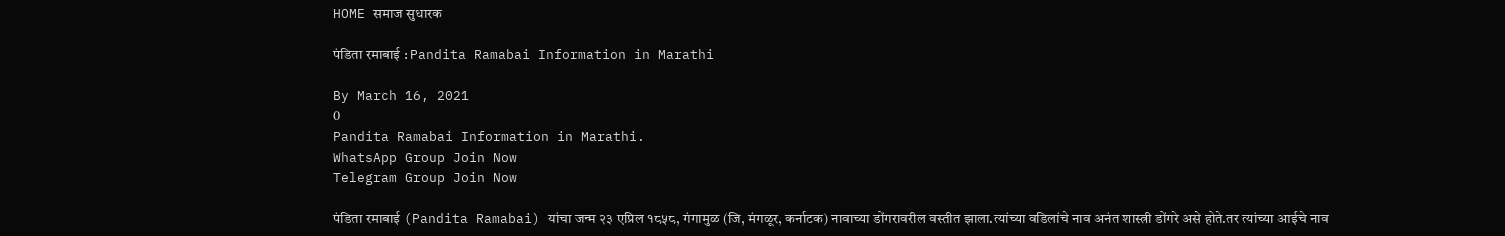HOME समाज सुधारक

पंडिता रमाबाई : Pandita Ramabai Information in Marathi

By March 16, 2021
0
Pandita Ramabai Information in Marathi.
WhatsApp Group Join Now
Telegram Group Join Now

पंडिता रमाबाई (Pandita Ramabai) यांचा जन्म २३ एप्रिल १८५८, गंगामुळ (जि, मंगळूर, कर्नाटक) नावाच्या डोंगरावरील वस्तीत झाला.त्यांच्या वडिलांचे नाव अनंत शास्त्री डोंगरे असे होते.तर त्यांच्या आईचे नाव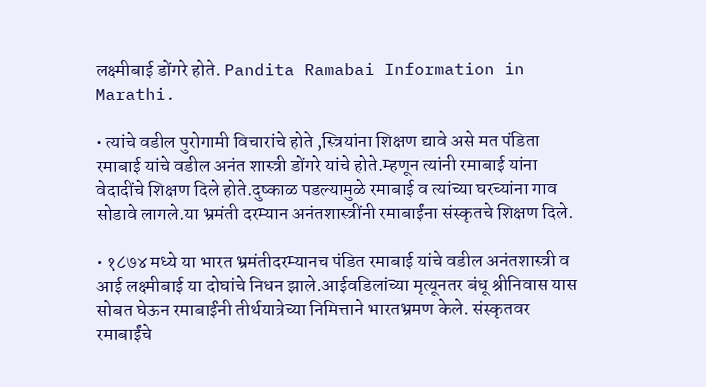लक्ष्मीबाई डोंगरे होते. Pandita Ramabai Information in Marathi.

• त्यांचे वडील पुरोगामी विचारांचे होते ,स्त्रियांना शिक्षण द्यावे असे मत पंडिता रमाबाई यांचे वडील अनंत शास्त्री डोंगरे यांचे होते.म्हणून त्यांनी रमाबाई यांना वेदादींचे शिक्षण दिले होते.दुष्काळ पडल्यामुळे रमाबाई व त्यांच्या घरच्यांना गाव सोडावे लागले.या भ्रमंती दरम्यान अनंतशास्त्रींनी रमाबाईंना संस्कृतचे शिक्षण दिले.

• १८७४ मध्ये या भारत भ्रमंतीदरम्यानच पंडित रमाबाई यांचे वडील अनंतशास्त्री व आई लक्ष्मीबाई या दोघांचे निधन झाले.आईवडिलांच्या मृत्यूनतर बंधू श्रीनिवास यास सोबत घेऊन रमाबाईंनी तीर्थयात्रेच्या निमित्ताने भारतभ्रमण केले. संस्कृतवर रमाबाईंचे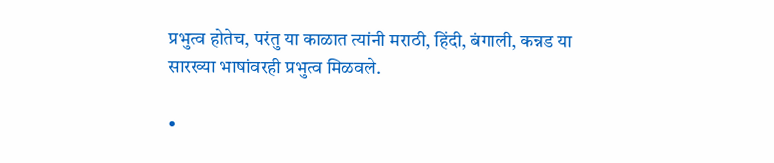प्रभुत्व होतेच, परंतु या काळात त्यांनी मराठी, हिंदी, बंगाली, कन्नड या सारख्या भाषांवरही प्रभुत्व मिळवले.

•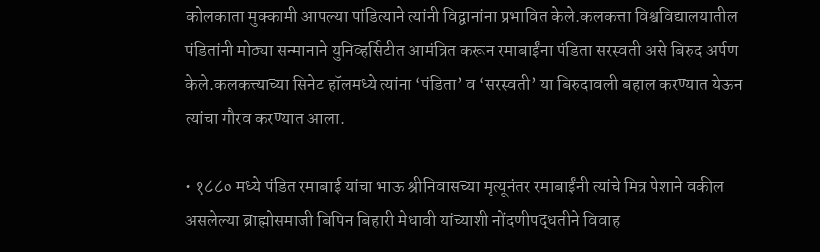कोलकाता मुक्कामी आपल्या पांडित्याने त्यांनी विद्वानांना प्रभावित केले.कलकत्ता विश्वविद्यालयातील पंडितांनी मोठ्या सन्मानाने युनिव्हर्सिटीत आमंत्रित करून रमाबाईंना पंडिता सरस्वती असे बिरुद अर्पण केले.कलकत्त्याच्या सिनेट हॉलमध्ये त्यांना ‘पंडिता’ व ‘सरस्वती’ या बिरुदावली बहाल करण्यात येऊन त्यांचा गौरव करण्यात आला.

• १८८० मध्ये पंडित रमाबाई यांचा भाऊ श्रीनिवासच्या मृत्यूनंतर रमाबाईंनी त्यांचे मित्र पेशाने वकील असलेल्या ब्राह्मोसमाजी बिपिन बिहारी मेधावी यांच्याशी नोंदणीपद्धतीने विवाह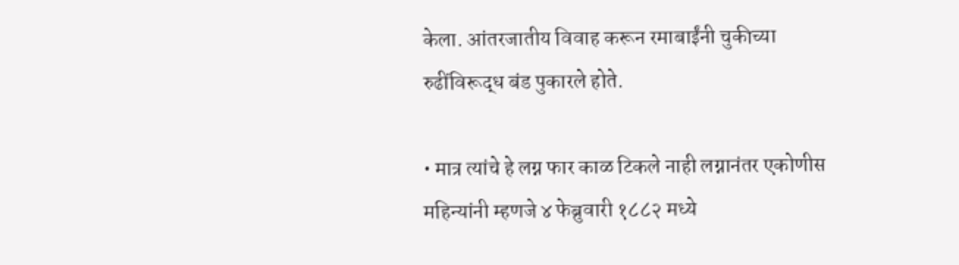केला. आंतरजातीय विवाह करून रमाबाईंनी चुकीच्या रुढींविरूद्ध बंड पुकारले होते.

• मात्र त्यांचे हे लग्न फार काळ टिकले नाही लग्नानंतर एकोणीस महिन्यांनी म्हणजे ४ फेब्रुवारी १८८२ मध्ये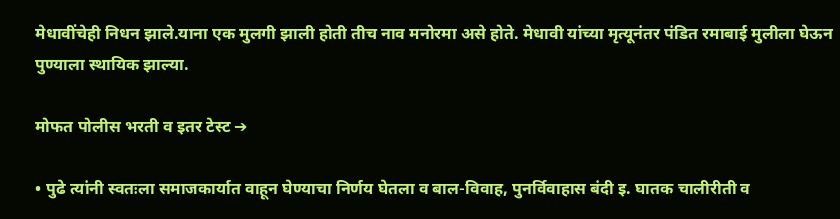मेधावींचेही निधन झाले.याना एक मुलगी झाली होती तीच नाव मनोरमा असे होते. मेधावी यांच्या मृत्यूनंतर पंडित रमाबाई मुलीला घेऊन पुण्याला स्थायिक झाल्या.

मोफत पोलीस भरती व इतर टेस्ट ➔

• पुढे त्यांनी स्वतःला समाजकार्यात वाहून घेण्याचा निर्णय घेतला व बाल-विवाह, पुनर्विवाहास बंदी इ. घातक चालीरीती व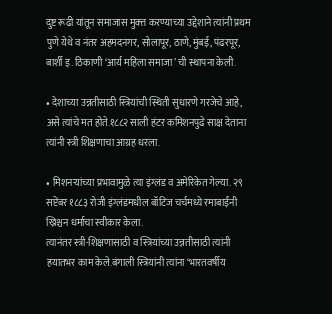दुष्ट रूढी यांतून समाजास मुक्त्त करण्याच्या उद्देशाने त्यांनी प्रथम पुणे येथे व नंतर अहमदनगर, सोलापूर, ठाणे, मुंबई, पंढरपूर, बार्शी इ. ठिकाणी ‘आर्य महिला समाजा’ ची स्थापना केली.

• देशाच्या उन्नतीसाठी स्त्रियांची स्थिती सुधारणे गरजेचे आहे, असे त्यांचे मत होते.१८८२ साली हंटर कमिशनपुढे साक्ष देताना त्यांनी स्त्री शिक्षणाचा आग्रह धरला.

• मिशनऱ्यांच्या प्रभावामुळे त्या इंग्लंड व अमेरिकेत गेल्या. २९ सप्टेंबर १८८३ रोजी इंग्लंडमधील बॉटिज चर्चमध्ये रमाबाईंनी ख्रिश्चन धर्माचा स्वीकार केला.
त्यानंतर स्त्री-शिक्षणासाठी व स्त्रियांच्या उन्नतीसाठी त्यांनी हयातभर काम केले.बंगाली स्त्रियांनी त्यांना ‘भारतवर्षीय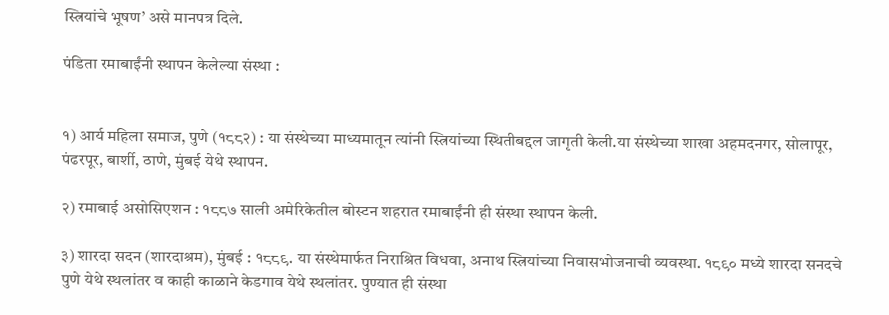स्त्रियांचे भूषण’ असे मानपत्र दिले.

पंडिता रमाबाईंनी स्थापन केलेल्या संस्था :


१) आर्य महिला समाज, पुणे (१८८२) : या संस्थेच्या माध्यमातून त्यांनी स्त्रियांच्या स्थितीबद्दल जागृती केली.या संस्थेच्या शाखा अहमदनगर, सोलापूर, पंढरपूर, बार्शी, ठाणे, मुंबई येथे स्थापन.

२) रमाबाई असोसिएशन : १८८७ साली अमेरिकेतील बोस्टन शहरात रमाबाईंनी ही संस्था स्थापन केली.

३) शारदा सदन (शारदाश्रम), मुंबई : १८८९. या संस्थेमार्फत निराश्रित विधवा, अनाथ स्त्रियांच्या निवासभोजनाची व्यवस्था. १८९० मध्ये शारदा सनदचे पुणे येथे स्थलांतर व काही काळाने केडगाव येथे स्थलांतर. पुण्यात ही संस्था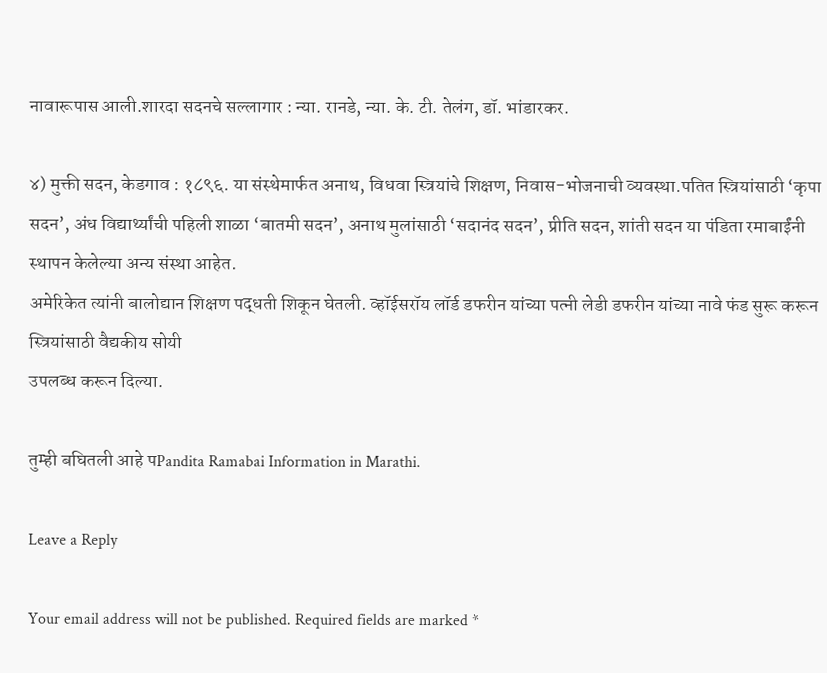नावारूपास आली.शारदा सदनचे सल्लागार : न्या. रानडे, न्या. के. टी. तेलंग, डॉ. भांडारकर.

४) मुक्ती सदन, केडगाव : १८९६. या संस्थेमार्फत अनाथ, विधवा स्त्रियांचे शिक्षण, निवास-भोजनाची व्यवस्था.पतित स्त्रियांसाठी ‘कृपा सदन’, अंध विद्यार्थ्यांची पहिली शाळा ‘बातमी सदन’, अनाथ मुलांसाठी ‘सदानंद सदन’, प्रीति सदन, शांती सदन या पंडिता रमाबाईंनी स्थापन केलेल्या अन्य संस्था आहेत.
अमेरिकेत त्यांनी बालोद्यान शिक्षण पद्धती शिकून घेतली. व्हॉईसरॉय लॉर्ड डफरीन यांच्या पत्नी लेडी डफरीन यांच्या नावे फंड सुरू करून स्त्रियांसाठी वैद्यकीय सोयी
उपलब्ध करून दिल्या.

तुम्ही बघितली आहे पPandita Ramabai Information in Marathi.

Leave a Reply

Your email address will not be published. Required fields are marked *